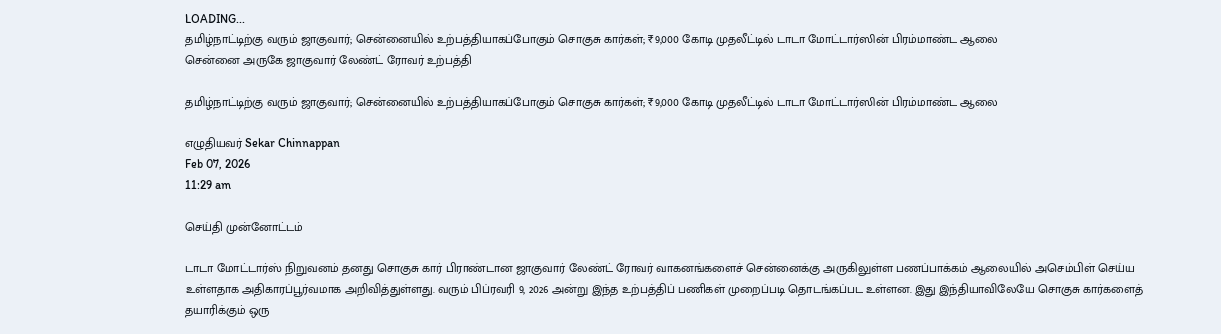LOADING...
தமிழ்நாட்டிற்கு வரும் ஜாகுவார்; சென்னையில் உற்பத்தியாகப்போகும் சொகுசு கார்கள்; ₹9,000 கோடி முதலீட்டில் டாடா மோட்டார்ஸின் பிரம்மாண்ட ஆலை
சென்னை அருகே ஜாகுவார் லேண்ட் ரோவர் உற்பத்தி

தமிழ்நாட்டிற்கு வரும் ஜாகுவார்; சென்னையில் உற்பத்தியாகப்போகும் சொகுசு கார்கள்; ₹9,000 கோடி முதலீட்டில் டாடா மோட்டார்ஸின் பிரம்மாண்ட ஆலை

எழுதியவர் Sekar Chinnappan
Feb 07, 2026
11:29 am

செய்தி முன்னோட்டம்

டாடா மோட்டார்ஸ் நிறுவனம் தனது சொகுசு கார் பிராண்டான ஜாகுவார் லேண்ட் ரோவர் வாகனங்களைச் சென்னைக்கு அருகிலுள்ள பணப்பாக்கம் ஆலையில் அசெம்பிள் செய்ய உள்ளதாக அதிகாரப்பூர்வமாக அறிவித்துள்ளது. வரும் பிப்ரவரி 9, 2026 அன்று இந்த உற்பத்திப் பணிகள் முறைப்படி தொடங்கப்பட உள்ளன. இது இந்தியாவிலேயே சொகுசு கார்களைத் தயாரிக்கும் ஒரு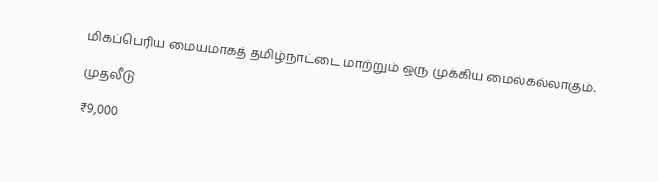மிகப்பெரிய மையமாகத் தமிழ்நாட்டை மாற்றும் ஒரு முக்கிய மைல்கல்லாகும்.

முதலீடு

₹9,000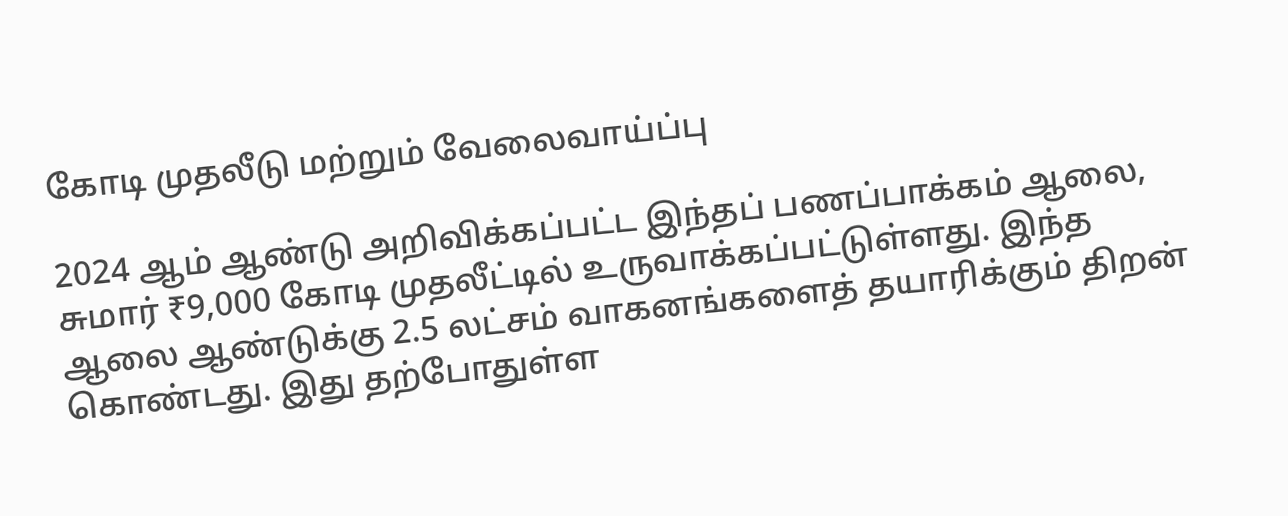கோடி முதலீடு மற்றும் வேலைவாய்ப்பு

2024 ஆம் ஆண்டு அறிவிக்கப்பட்ட இந்தப் பணப்பாக்கம் ஆலை, சுமார் ₹9,000 கோடி முதலீட்டில் உருவாக்கப்பட்டுள்ளது. இந்த ஆலை ஆண்டுக்கு 2.5 லட்சம் வாகனங்களைத் தயாரிக்கும் திறன் கொண்டது. இது தற்போதுள்ள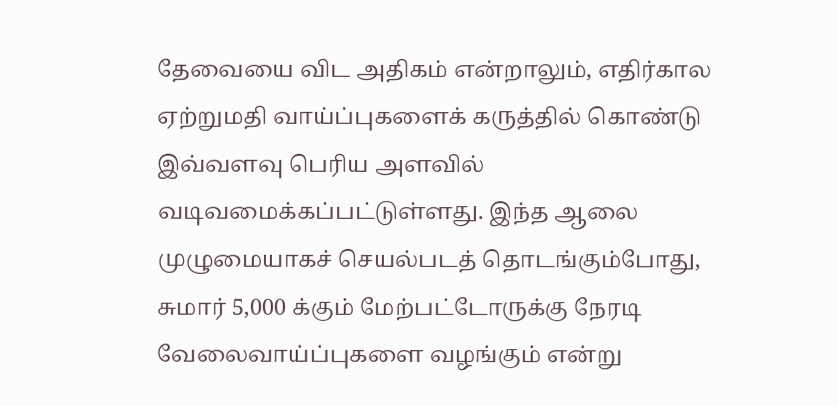தேவையை விட அதிகம் என்றாலும், எதிர்கால ஏற்றுமதி வாய்ப்புகளைக் கருத்தில் கொண்டு இவ்வளவு பெரிய அளவில் வடிவமைக்கப்பட்டுள்ளது. இந்த ஆலை முழுமையாகச் செயல்படத் தொடங்கும்போது, சுமார் 5,000 க்கும் மேற்பட்டோருக்கு நேரடி வேலைவாய்ப்புகளை வழங்கும் என்று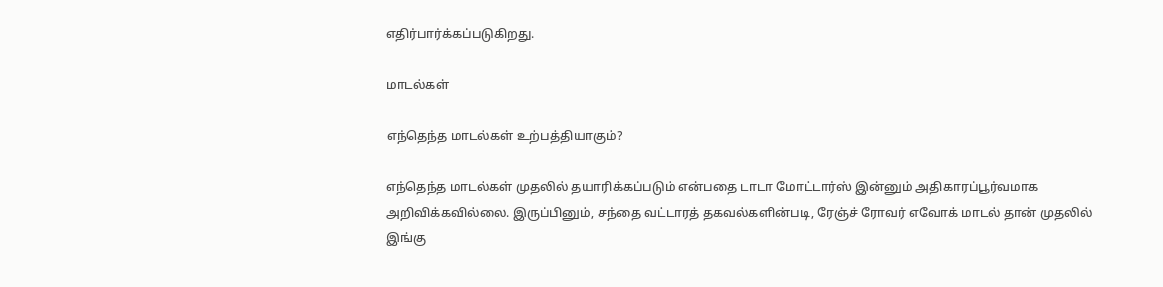எதிர்பார்க்கப்படுகிறது.

மாடல்கள்

எந்தெந்த மாடல்கள் உற்பத்தியாகும்?

எந்தெந்த மாடல்கள் முதலில் தயாரிக்கப்படும் என்பதை டாடா மோட்டார்ஸ் இன்னும் அதிகாரப்பூர்வமாக அறிவிக்கவில்லை. இருப்பினும், சந்தை வட்டாரத் தகவல்களின்படி, ரேஞ்ச் ரோவர் எவோக் மாடல் தான் முதலில் இங்கு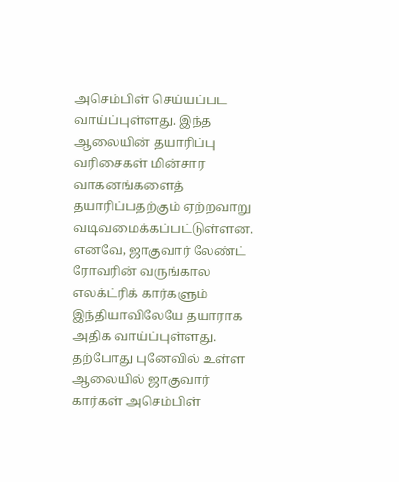அசெம்பிள் செய்யப்பட வாய்ப்புள்ளது. இந்த ஆலையின் தயாரிப்பு வரிசைகள் மின்சார வாகனங்களைத் தயாரிப்பதற்கும் ஏற்றவாறு வடிவமைக்கப்பட்டுள்ளன. எனவே, ஜாகுவார் லேண்ட் ரோவரின் வருங்கால எலக்ட்ரிக் கார்களும் இந்தியாவிலேயே தயாராக அதிக வாய்ப்புள்ளது. தற்போது புனேவில் உள்ள ஆலையில் ஜாகுவார் கார்கள் அசெம்பிள்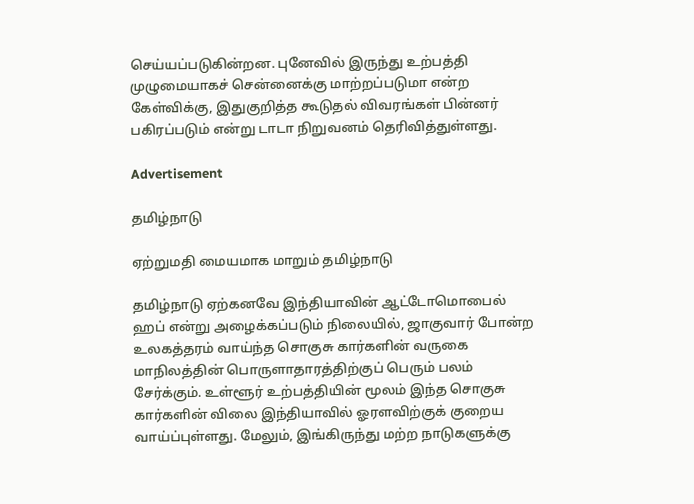செய்யப்படுகின்றன. புனேவில் இருந்து உற்பத்தி முழுமையாகச் சென்னைக்கு மாற்றப்படுமா என்ற கேள்விக்கு, இதுகுறித்த கூடுதல் விவரங்கள் பின்னர் பகிரப்படும் என்று டாடா நிறுவனம் தெரிவித்துள்ளது.

Advertisement

தமிழ்நாடு

ஏற்றுமதி மையமாக மாறும் தமிழ்நாடு

தமிழ்நாடு ஏற்கனவே இந்தியாவின் ஆட்டோமொபைல் ஹப் என்று அழைக்கப்படும் நிலையில், ஜாகுவார் போன்ற உலகத்தரம் வாய்ந்த சொகுசு கார்களின் வருகை மாநிலத்தின் பொருளாதாரத்திற்குப் பெரும் பலம் சேர்க்கும். உள்ளூர் உற்பத்தியின் மூலம் இந்த சொகுசு கார்களின் விலை இந்தியாவில் ஓரளவிற்குக் குறைய வாய்ப்புள்ளது. மேலும், இங்கிருந்து மற்ற நாடுகளுக்கு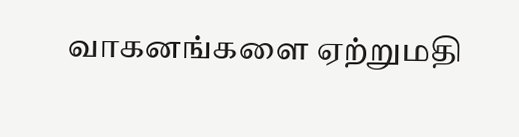வாகனங்களை ஏற்றுமதி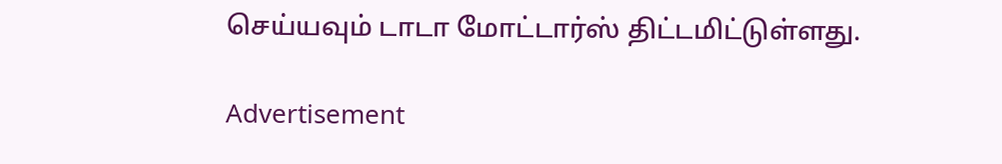செய்யவும் டாடா மோட்டார்ஸ் திட்டமிட்டுள்ளது.

Advertisement